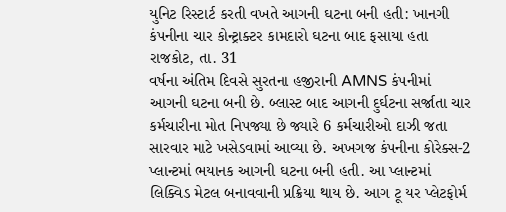યુનિટ રિસ્ટાર્ટ કરતી વખતે આગની ઘટના બની હતી: ખાનગી કંપનીના ચાર કોન્ટ્રાક્ટર કામદારો ઘટના બાદ ફસાયા હતા
રાજકોટ, તા. 31
વર્ષના અંતિમ દિવસે સુરતના હજીરાની AMNS કંપનીમાં આગની ઘટના બની છે. બ્લાસ્ટ બાદ આગની દુર્ઘટના સર્જાતા ચાર કર્મચારીના મોત નિપજ્યા છે જ્યારે 6 કર્મચારીઓ દાઝી જતા સારવાર માટે ખસેડવામાં આવ્યા છે. અખગજ કંપનીના કોરેક્સ-2 પ્લાન્ટમાં ભયાનક આગની ઘટના બની હતી. આ પ્લાન્ટમાં લિક્વિડ મેટલ બનાવવાની પ્રક્રિયા થાય છે. આગ ટૂ યર પ્લેટફોર્મ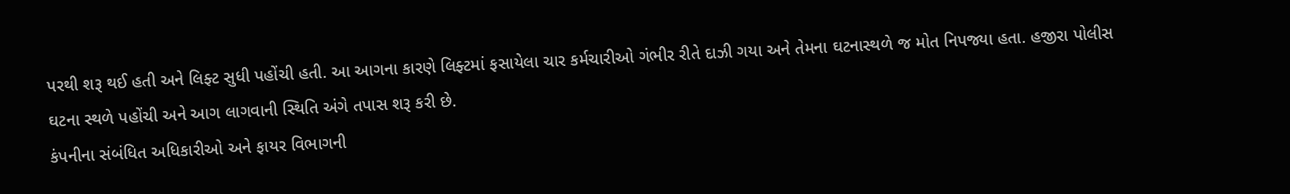પરથી શરૂ થઈ હતી અને લિફ્ટ સુધી પહોંચી હતી. આ આગના કારણે લિફ્ટમાં ફસાયેલા ચાર કર્મચારીઓ ગંભીર રીતે દાઝી ગયા અને તેમના ઘટનાસ્થળે જ મોત નિપજ્યા હતા. હજીરા પોલીસ ઘટના સ્થળે પહોંચી અને આગ લાગવાની સ્થિતિ અંગે તપાસ શરૂ કરી છે.
કંપનીના સંબંધિત અધિકારીઓ અને ફાયર વિભાગની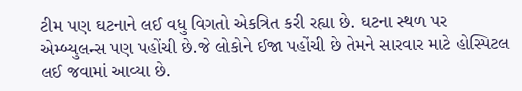ટીમ પણ ઘટનાને લઈ વધુ વિગતો એકત્રિત કરી રહ્યા છે. ઘટના સ્થળ પર એમ્બ્યુલન્સ પણ પહોંચી છે.જે લોકોને ઈજા પહોંચી છે તેમને સારવાર માટે હોસ્પિટલ લઈ જવામાં આવ્યા છે.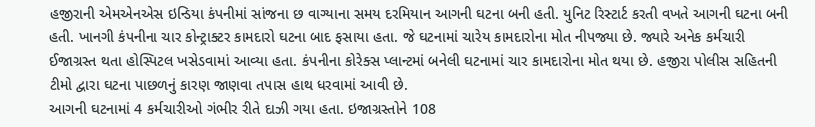હજીરાની એમએનએસ ઇન્ડિયા કંપનીમાં સાંજના છ વાગ્યાના સમય દરમિયાન આગની ઘટના બની હતી. યુનિટ રિસ્ટાર્ટ કરતી વખતે આગની ઘટના બની હતી. ખાનગી કંપનીના ચાર કોન્ટ્રાક્ટર કામદારો ઘટના બાદ ફસાયા હતા. જે ઘટનામાં ચારેય કામદારોના મોત નીપજ્યા છે. જ્યારે અનેક કર્મચારી ઈજાગ્રસ્ત થતા હોસ્પિટલ ખસેડવામાં આવ્યા હતા. કંપનીના કોરેક્સ પ્લાન્ટમાં બનેલી ઘટનામાં ચાર કામદારોના મોત થયા છે. હજીરા પોલીસ સહિતની ટીમો દ્વારા ઘટના પાછળનું કારણ જાણવા તપાસ હાથ ધરવામાં આવી છે.
આગની ઘટનામાં 4 કર્મચારીઓ ગંભીર રીતે દાઝી ગયા હતા. ઇજાગ્રસ્તોને 108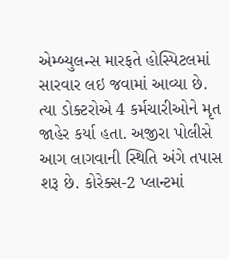એમ્બ્યુલન્સ મારફતે હોસ્પિટલમાં સારવાર લઇ જવામાં આવ્યા છે. ત્યા ડોક્ટરોએ 4 કર્મચારીઓને મૃત જાહેર કર્યા હતા. અજીરા પોલીસે આગ લાગવાની સ્થિતિ અંગે તપાસ શરૂ છે. કોરેક્સ-2 પ્લાન્ટમાં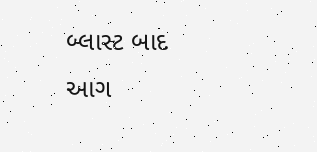બ્લાસ્ટ બાદ આગ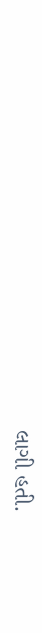લાગી હતી.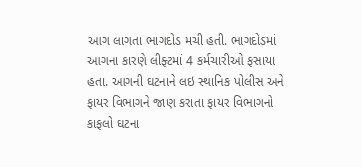આગ લાગતા ભાગદોડ મચી હતી. ભાગદોડમાં આગના કારણે લીફ્ટમાં 4 કર્મચારીઓ ફસાયા હતા. આગની ઘટનાને લઇ સ્થાનિક પોલીસ અને ફાયર વિભાગને જાણ કરાતા ફાયર વિભાગનો કાફલો ઘટના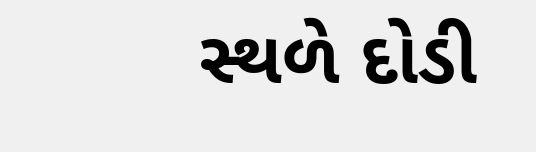સ્થળે દોડી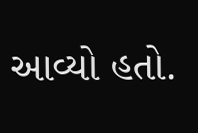આવ્યો હતો.